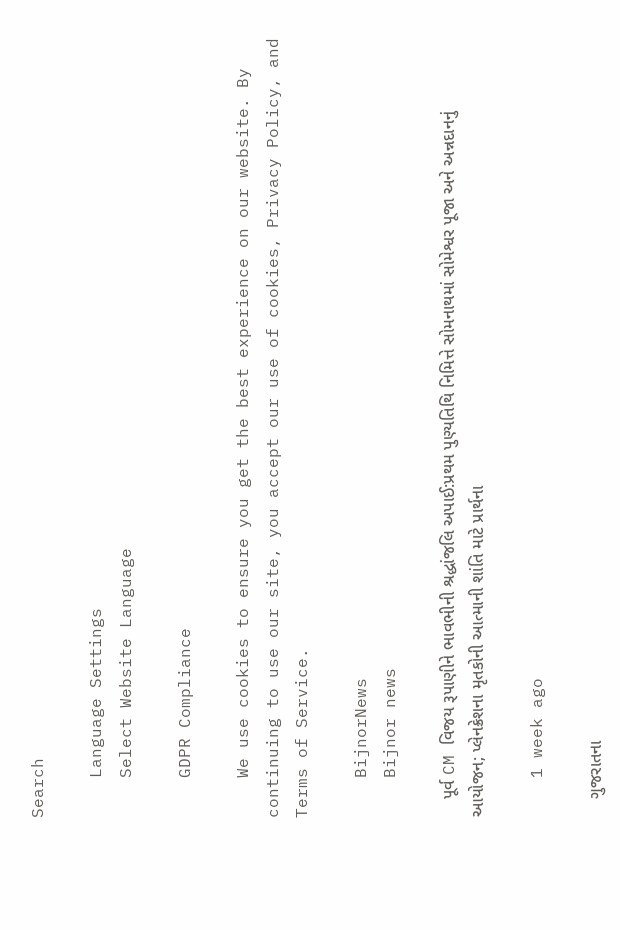Search

    Language Settings
    Select Website Language

    GDPR Compliance

    We use cookies to ensure you get the best experience on our website. By continuing to use our site, you accept our use of cookies, Privacy Policy, and Terms of Service.

    BijnorNews
    Bijnor news

    પૂર્વ CM વિજય રૂપાણીને ભાવભીની શ્રદ્ધાંજલિ અપાઈ:પ્રથમ પુણ્યતિથિ નિમિત્તે સોમનાથમાં સોમેશ્વર પૂજા અને અન્નદાનનું આયોજન; પ્લેનક્રેશના મૃતકોની આત્માની શાંતિ માટે પ્રાર્થના

    1 week ago

    ગુજરાતના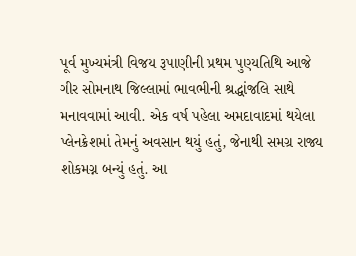પૂર્વ મુખ્યમંત્રી વિજય રૂપાણીની પ્રથમ પુણ્યતિથિ આજે ગીર સોમનાથ જિલ્લામાં ભાવભીની શ્રદ્ધાંજલિ સાથે મનાવવામાં આવી. એક વર્ષ પહેલા અમદાવાદમાં થયેલા પ્લેનક્રેશમાં તેમનું અવસાન થયું હતું, જેનાથી સમગ્ર રાજ્ય શોકમગ્ન બન્યું હતું. આ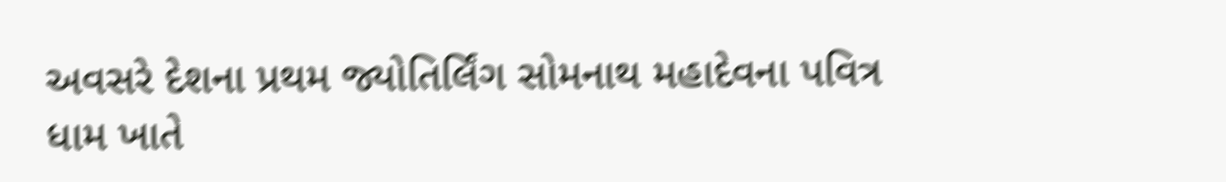અવસરે દેશના પ્રથમ જ્યોતિર્લિંગ સોમનાથ મહાદેવના પવિત્ર ધામ ખાતે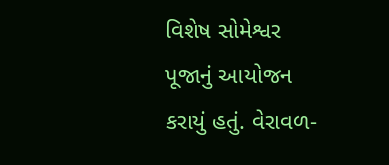વિશેષ સોમેશ્વર પૂજાનું આયોજન કરાયું હતું. વેરાવળ-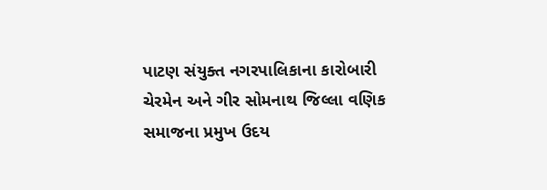પાટણ સંયુક્ત નગરપાલિકાના કારોબારી ચેરમેન અને ગીર સોમનાથ જિલ્લા વણિક સમાજના પ્રમુખ ઉદય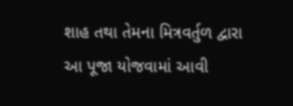શાહ તથા તેમના મિત્રવર્તુળ દ્વારા આ પૂજા યોજવામાં આવી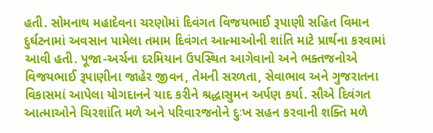હતી. સોમનાથ મહાદેવના ચરણોમાં દિવંગત વિજયભાઈ રૂપાણી સહિત વિમાન દુર્ઘટનામાં અવસાન પામેલા તમામ દિવંગત આત્માઓની શાંતિ માટે પ્રાર્થના કરવામાં આવી હતી. પૂજા-અર્ચના દરમિયાન ઉપસ્થિત આગેવાનો અને ભક્તજનોએ વિજયભાઈ રૂપાણીના જાહેર જીવન, તેમની સરળતા, સેવાભાવ અને ગુજરાતના વિકાસમાં આપેલા યોગદાનને યાદ કરીને શ્રદ્ધાસુમન અર્પણ કર્યા. સૌએ દિવંગત આત્માઓને ચિરશાંતિ મળે અને પરિવારજનોને દુઃખ સહન કરવાની શક્તિ મળે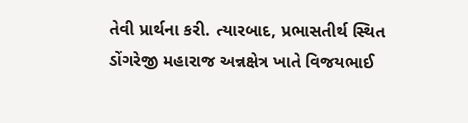તેવી પ્રાર્થના કરી. ત્યારબાદ, પ્રભાસતીર્થ સ્થિત ડોંગરેજી મહારાજ અન્નક્ષેત્ર ખાતે વિજયભાઈ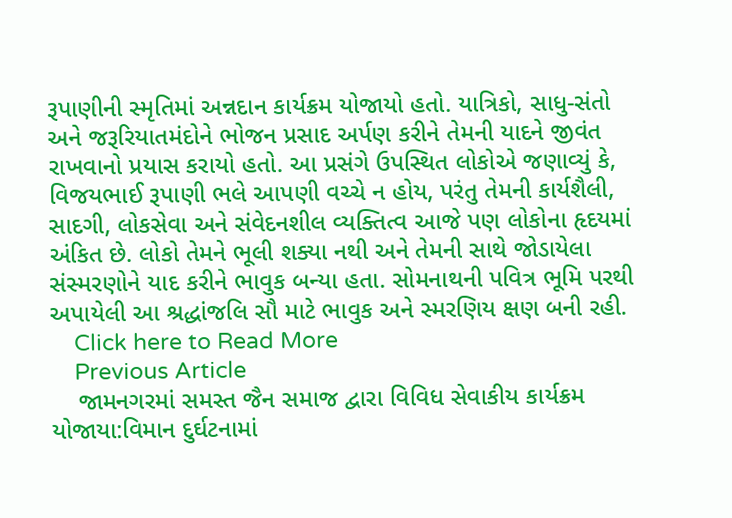રૂપાણીની સ્મૃતિમાં અન્નદાન કાર્યક્રમ યોજાયો હતો. યાત્રિકો, સાધુ-સંતો અને જરૂરિયાતમંદોને ભોજન પ્રસાદ અર્પણ કરીને તેમની યાદને જીવંત રાખવાનો પ્રયાસ કરાયો હતો. આ પ્રસંગે ઉપસ્થિત લોકોએ જણાવ્યું કે, વિજયભાઈ રૂપાણી ભલે આપણી વચ્ચે ન હોય, પરંતુ તેમની કાર્યશૈલી, સાદગી, લોકસેવા અને સંવેદનશીલ વ્યક્તિત્વ આજે પણ લોકોના હૃદયમાં અંકિત છે. લોકો તેમને ભૂલી શક્યા નથી અને તેમની સાથે જોડાયેલા સંસ્મરણોને યાદ કરીને ભાવુક બન્યા હતા. સોમનાથની પવિત્ર ભૂમિ પરથી અપાયેલી આ શ્રદ્ધાંજલિ સૌ માટે ભાવુક અને સ્મરણિય ક્ષણ બની રહી.
    Click here to Read More
    Previous Article
    જામનગરમાં સમસ્ત જૈન સમાજ દ્વારા વિવિધ સેવાકીય કાર્યક્રમ યોજાયા:વિમાન દુર્ઘટનામાં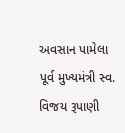અવસાન પામેલા પૂર્વ મુખ્યમંત્રી સ્વ. વિજય રૂપાણી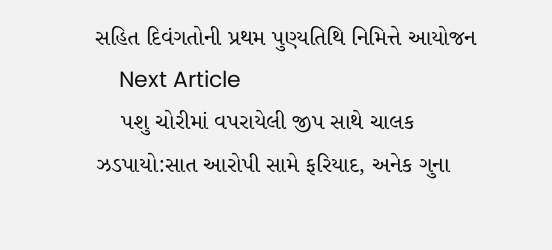સહિત દિવંગતોની પ્રથમ પુણ્યતિથિ નિમિત્તે આયોજન
    Next Article
    પશુ ચોરીમાં વપરાયેલી જીપ સાથે ચાલક ઝડપાયો:સાત આરોપી સામે ફરિયાદ, અનેક ગુના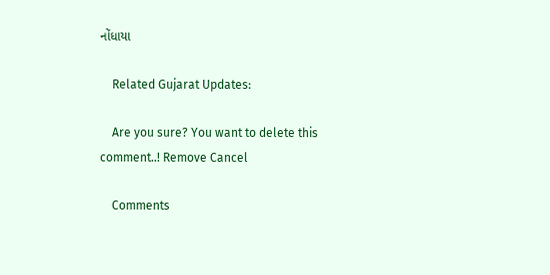નોંધાયા

    Related Gujarat Updates:

    Are you sure? You want to delete this comment..! Remove Cancel

    Comments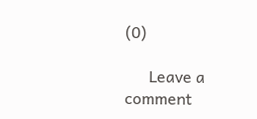(0)

      Leave a comment